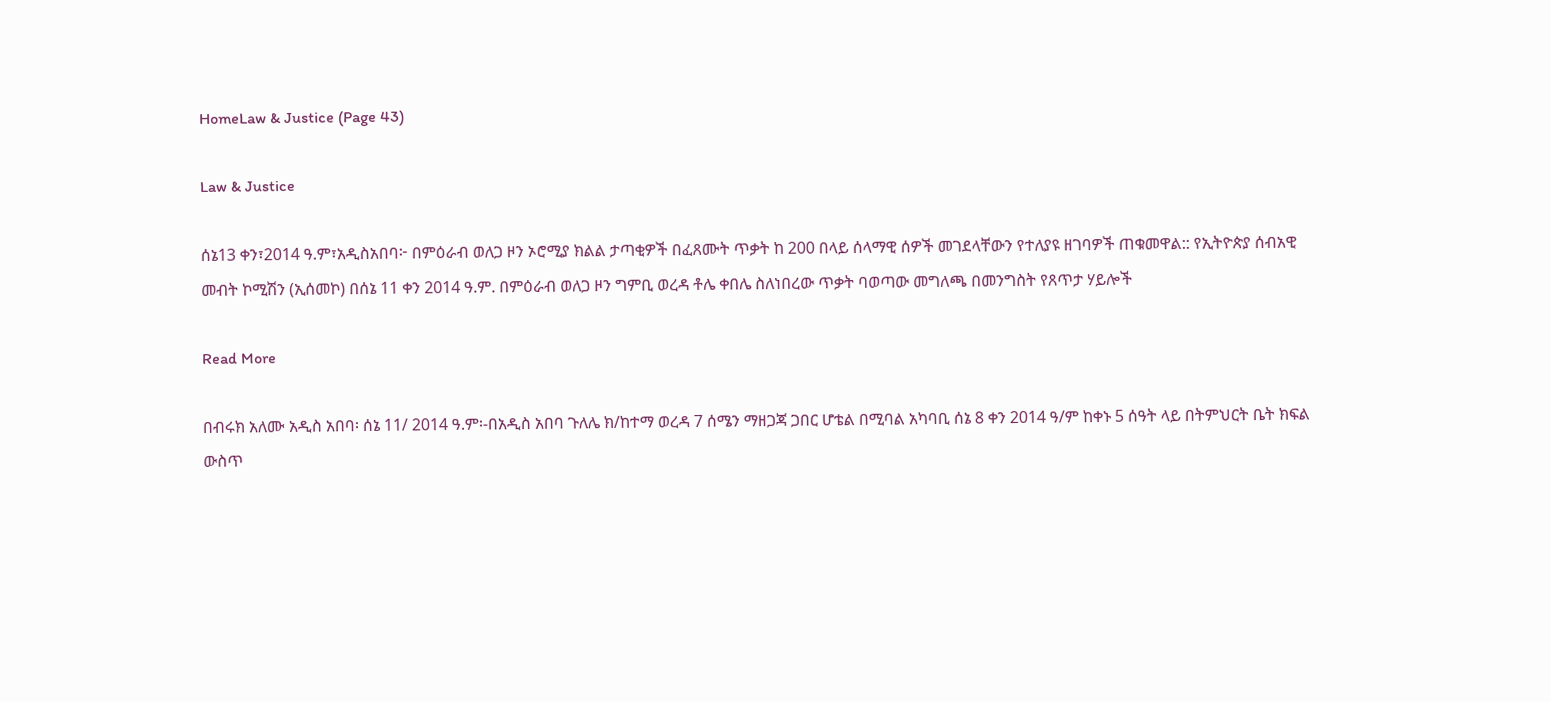HomeLaw & Justice (Page 43)

Law & Justice

ሰኔ13 ቀን፣2014 ዓ.ም፣አዲስአበባ፦ በምዕራብ ወለጋ ዞን ኦሮሚያ ክልል ታጣቂዎች በፈጸሙት ጥቃት ከ 200 በላይ ሰላማዊ ሰዎች መገደላቸውን የተለያዩ ዘገባዎች ጠቁመዋል:: የኢትዮጵያ ሰብአዊ መብት ኮሚሽን (ኢሰመኮ) በሰኔ 11 ቀን 2014 ዓ.ም. በምዕራብ ወለጋ ዞን ግምቢ ወረዳ ቶሌ ቀበሌ ስለነበረው ጥቃት ባወጣው መግለጫ በመንግስት የጸጥታ ሃይሎች

Read More

በብሩክ አለሙ አዲስ አበባ፡ ሰኔ 11/ 2014 ዓ.ም፡-በአዲስ አበባ ጉለሌ ክ/ከተማ ወረዳ 7 ሰሜን ማዘጋጃ ጋበር ሆቴል በሚባል አካባቢ ሰኔ 8 ቀን 2014 ዓ/ም ከቀኑ 5 ሰዓት ላይ በትምህርት ቤት ክፍል ውስጥ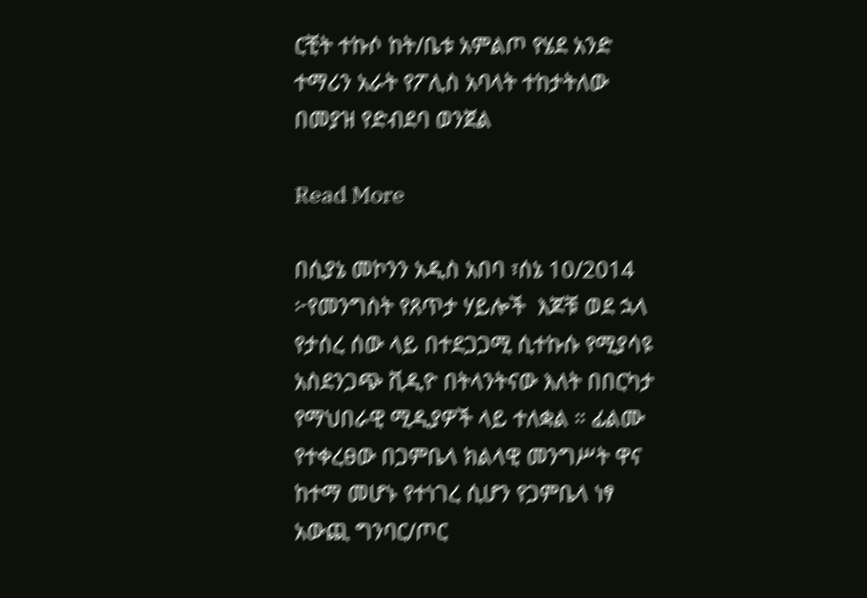ርቺት ተኩሶ ከት/ቤቱ አምልጦ የሄደ አንድ ተማሪን አራት የፖሊስ አባላት ተከታትለው በመያዝ የድብደባ ወንጀል

Read More

በሲያኔ መኮንን አዲስ አበባ ፣ሰኔ 10/2014 ፦የመንግስት የጸጥታ ሃይሎች  እጆቹ ወደ ኋላ የታሰረ ሰው ላይ በተደጋጋሚ ሲተኩሱ የሚያሳዩ አስደንጋጭ ቪዲዮ በትላንትናው እለት በበርካታ የማህበራዊ ሚዲያዎች ላይ ተለቋል ። ፊልሙ የተቀረፀው በጋምቤላ ክልላዊ መንግሥት ዋና ከተማ መሆኑ የተነገረ ሲሆን የጋምቤላ ነፃ አውጪ ግንባር/ጦር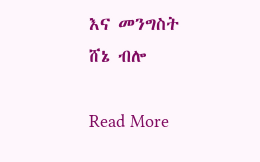እና መንግስት ሸኔ ብሎ

Read More